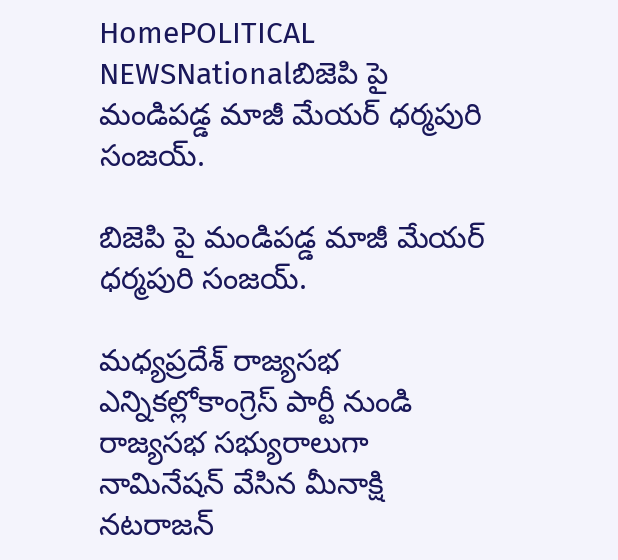HomePOLITICAL NEWSNationalబిజెపి పై మండిపడ్డ మాజీ మేయర్ ధర్మపురి సంజయ్.

బిజెపి పై మండిపడ్డ మాజీ మేయర్ ధర్మపురి సంజయ్.

మధ్యప్రదేశ్ రాజ్యసభ ఎన్నికల్లోకాంగ్రెస్ పార్టీ నుండి రాజ్యసభ సభ్యురాలుగా నామినేషన్ వేసిన మీనాక్షి నటరాజన్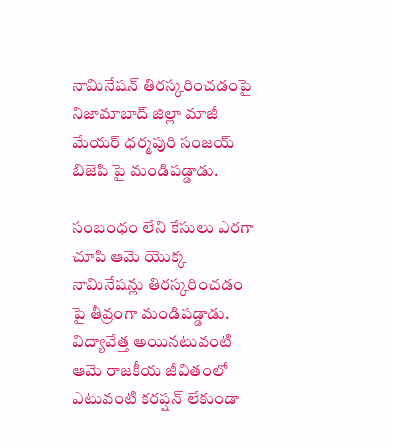నామినేషన్ తిరస్కరించడంపై నిజామాబాద్ జిల్లా మాజీ మేయర్ ధర్మపురి సంజయ్ బిజెపి పై మండిపడ్డాడు.

సంబంధం లేని కేసులు ఎరగా చూపి ఆమె యొక్క నామినేషన్లు తిరస్కరించడం పై తీవ్రంగా మండిపడ్డాడు. విద్యావేత్త అయినటువంటి ఆమె రాజకీయ జీవితంలో ఎటువంటి కరప్షన్ లేకుండా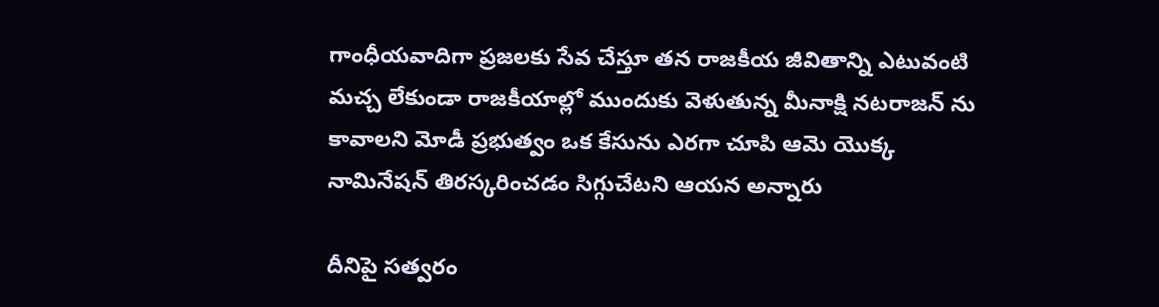గాంధీయవాదిగా ప్రజలకు సేవ చేస్తూ తన రాజకీయ జీవితాన్ని ఎటువంటి మచ్చ లేకుండా రాజకీయాల్లో ముందుకు వెళుతున్న మీనాక్షి నటరాజన్ ను కావాలని మోడీ ప్రభుత్వం ఒక కేసును ఎరగా చూపి ఆమె యొక్క నామినేషన్ తిరస్కరించడం సిగ్గుచేటని ఆయన అన్నారు

దీనిపై సత్వరం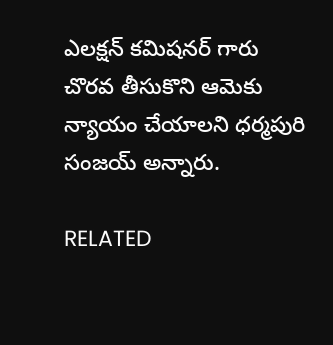ఎలక్షన్ కమిషనర్ గారు చొరవ తీసుకొని ఆమెకు న్యాయం చేయాలని ధర్మపురి సంజయ్ అన్నారు.

RELATED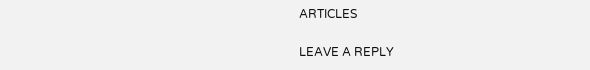ARTICLES

LEAVE A REPLY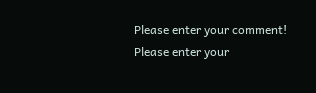Please enter your comment!
Please enter your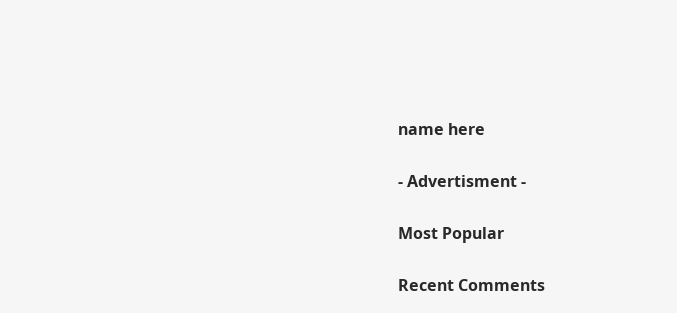name here

- Advertisment -

Most Popular

Recent Comments